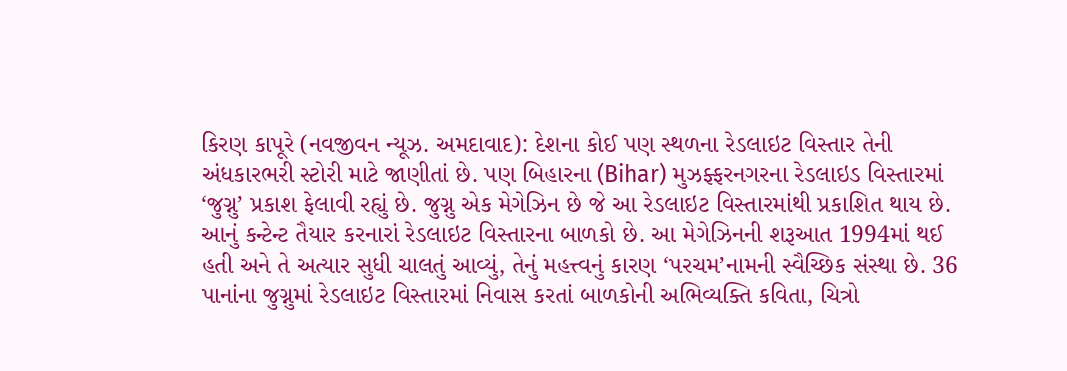કિરણ કાપૂરે (નવજીવન ન્યૂઝ. અમદાવાદ): દેશના કોઈ પણ સ્થળના રેડલાઇટ વિસ્તાર તેની અંધકારભરી સ્ટોરી માટે જાણીતાં છે. પણ બિહારના (Bihar) મુઝફ્ફરનગરના રેડલાઇડ વિસ્તારમાં ‘જુગ્નુ’ પ્રકાશ ફેલાવી રહ્યું છે. જુગ્નુ એક મેગેઝિન છે જે આ રેડલાઇટ વિસ્તારમાંથી પ્રકાશિત થાય છે. આનું કન્ટેન્ટ તૈયાર કરનારાં રેડલાઇટ વિસ્તારના બાળકો છે. આ મેગેઝિનની શરૂઆત 1994માં થઈ હતી અને તે અત્યાર સુધી ચાલતું આવ્યું, તેનું મહત્ત્વનું કારણ ‘પરચમ’નામની સ્વૈચ્છિક સંસ્થા છે. 36 પાનાંના જુગ્નુમાં રેડલાઇટ વિસ્તારમાં નિવાસ કરતાં બાળકોની અભિવ્યક્તિ કવિતા, ચિત્રો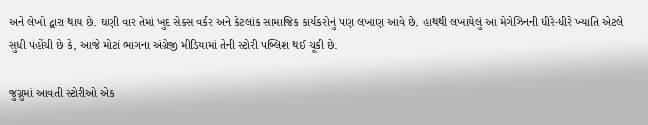અને લેખો દ્વારા થાય છે. ઘણી વાર તેમાં ખુદ સેક્સ વર્કર અને કેટલાંક સામાજિક કાર્યકરોનું પણ લખાણ આવે છે. હાથથી લખાયેલું આ મેગેઝિનની ધીરે-ધીરે ખ્યાતિ એટલે સુધી પહોંચી છે કે, આજે મોટાં ભાગના અંગ્રેજી મીડિયામાં તેની સ્ટોરી પબ્લિશ થઈ ચૂકી છે.

જુગ્નુમાં આવતી સ્ટોરીઓ એક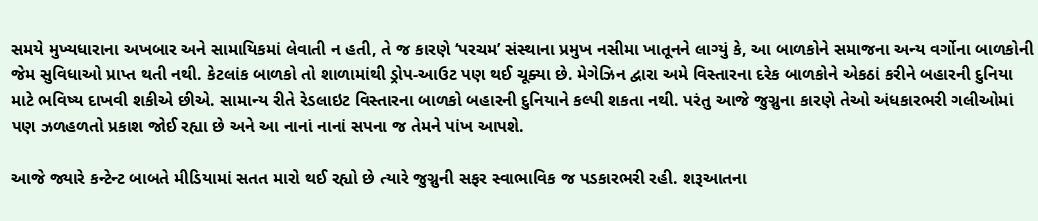સમયે મુખ્યધારાના અખબાર અને સામાયિકમાં લેવાતી ન હતી, તે જ કારણે ‘પરચમ’ સંસ્થાના પ્રમુખ નસીમા ખાતૂનને લાગ્યું કે, આ બાળકોને સમાજના અન્ય વર્ગોના બાળકોની જેમ સુવિધાઓ પ્રાપ્ત થતી નથી. કેટલાંક બાળકો તો શાળામાંથી ડ્રોપ-આઉટ પણ થઈ ચૂક્યા છે. મેગેઝિન દ્વારા અમે વિસ્તારના દરેક બાળકોને એકઠાં કરીને બહારની દુનિયા માટે ભવિષ્ય દાખવી શકીએ છીએ. સામાન્ય રીતે રેડલાઇટ વિસ્તારના બાળકો બહારની દુનિયાને કલ્પી શકતા નથી. પરંતુ આજે જુગ્નુના કારણે તેઓ અંધકારભરી ગલીઓમાં પણ ઝળહળતો પ્રકાશ જોઈ રહ્યા છે અને આ નાનાં નાનાં સપના જ તેમને પાંખ આપશે.

આજે જ્યારે કન્ટેન્ટ બાબતે મીડિયામાં સતત મારો થઈ રહ્યો છે ત્યારે જુગ્નુની સફર સ્વાભાવિક જ પડકારભરી રહી. શરૂઆતના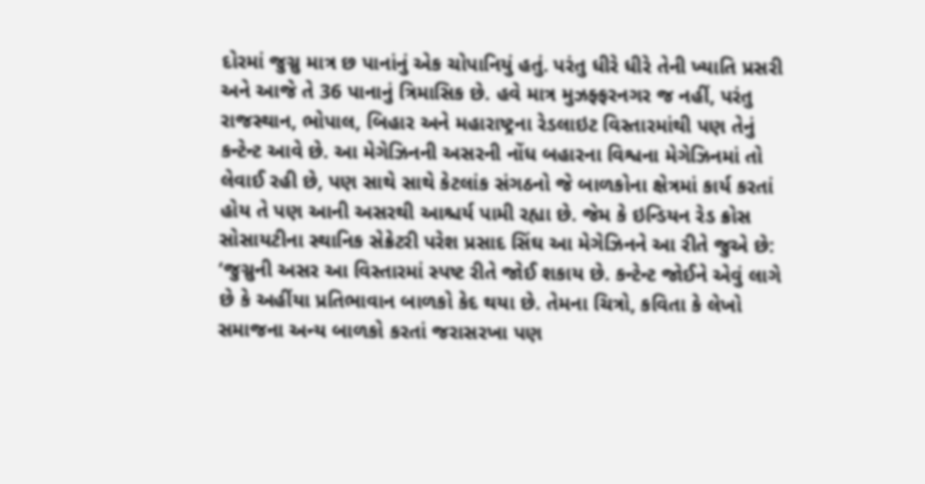દોરમાં જુગ્નુ માત્ર છ પાનાંનું એક ચોપાનિયું હતું. પરંતુ ધીરે ધીરે તેની ખ્યાતિ પ્રસરી અને આજે તે 36 પાનાનું ત્રિમાસિક છે. હવે માત્ર મુઝફ્ફરનગર જ નહીં, પરંતુ રાજસ્થાન, ભોપાલ, બિહાર અને મહારાષ્ટ્રના રેડલાઇટ વિસ્તારમાંથી પણ તેનું કન્ટેન્ટ આવે છે. આ મેગેઝિનની અસરની નોંધ બહારના વિશ્વના મેગેઝિનમાં તો લેવાઈ રહી છે, પણ સાથે સાથે કેટલાંક સંગઠનો જે બાળકોના ક્ષેત્રમાં કાર્ય કરતાં હોય તે પણ આની અસરથી આશ્ચર્ય પામી રહ્યા છે. જેમ કે ઇન્ડિયન રેડ ક્રોસ સોસાયટીના સ્થાનિક સેક્રેટરી પરેશ પ્રસાદ સિંઘ આ મેગેઝિનને આ રીતે જુએ છે: ‘જુગ્નુની અસર આ વિસ્તારમાં સ્પષ્ટ રીતે જોઈ શકાય છે. કન્ટેન્ટ જોઈને એવું લાગે છે કે અહીંયા પ્રતિભાવાન બાળકો કેદ થયા છે. તેમના ચિત્રો, કવિતા કે લેખો સમાજના અન્ય બાળકો કરતાં જરાસરખા પણ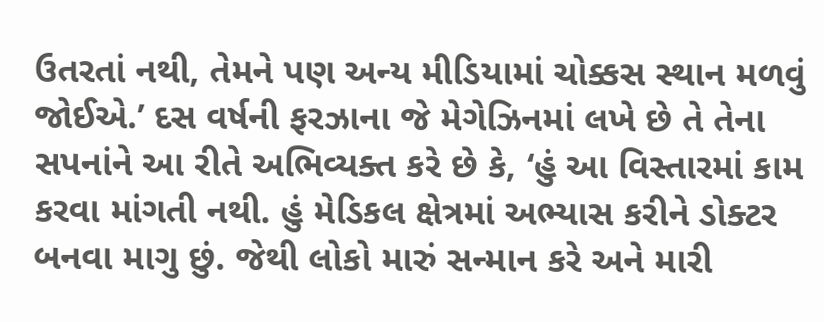ઉતરતાં નથી, તેમને પણ અન્ય મીડિયામાં ચોક્કસ સ્થાન મળવું જોઈએ.’ દસ વર્ષની ફરઝાના જે મેગેઝિનમાં લખે છે તે તેના સપનાંને આ રીતે અભિવ્યક્ત કરે છે કે, ‘હું આ વિસ્તારમાં કામ કરવા માંગતી નથી. હું મેડિકલ ક્ષેત્રમાં અભ્યાસ કરીને ડોક્ટર બનવા માગુ છું. જેથી લોકો મારું સન્માન કરે અને મારી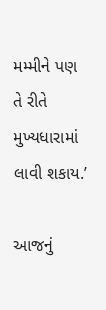મમ્મીને પણ તે રીતે મુખ્યધારામાં લાવી શકાય.’

આજનું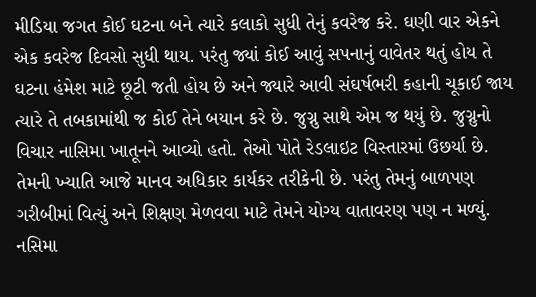મીડિયા જગત કોઈ ઘટના બને ત્યારે કલાકો સુધી તેનું કવરેજ કરે. ઘણી વાર એકને એક કવરેજ દિવસો સુધી થાય. પરંતુ જ્યાં કોઈ આવું સપનાનું વાવેતર થતું હોય તે ઘટના હંમેશ માટે છૂટી જતી હોય છે અને જ્યારે આવી સંઘર્ષભરી કહાની ચૂકાઈ જાય ત્યારે તે તબકામાંથી જ કોઈ તેને બયાન કરે છે. જુગ્નુ સાથે એમ જ થયું છે. જુગ્નુનો વિચાર નાસિમા ખાતૂનને આવ્યો હતો. તેઓ પોતે રેડલાઇટ વિસ્તારમાં ઉછર્યા છે. તેમની ખ્યાતિ આજે માનવ અધિકાર કાર્યકર તરીકેની છે. પરંતુ તેમનું બાળપણ ગરીબીમાં વિત્યું અને શિક્ષણ મેળવવા માટે તેમને યોગ્ય વાતાવરણ પણ ન મળ્યું. નસિમા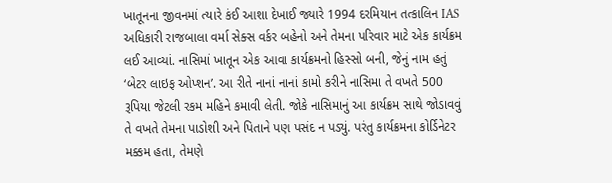ખાતૂનના જીવનમાં ત્યારે કંઈ આશા દેખાઈ જ્યારે 1994 દરમિયાન તત્કાલિન IAS અધિકારી રાજબાલા વર્મા સેક્સ વર્કર બહેનો અને તેમના પરિવાર માટે એક કાર્યક્રમ લઈ આવ્યાં. નાસિમાં ખાતૂન એક આવા કાર્યક્રમનો હિસ્સો બની, જેનું નામ હતું ‘બેટર લાઇફ ઓપ્શન’. આ રીતે નાનાં નાનાં કામો કરીને નાસિમા તે વખતે 500 રૂપિયા જેટલી રકમ મહિને કમાવી લેતી. જોકે નાસિમાનું આ કાર્યક્રમ સાથે જોડાવવું તે વખતે તેમના પાડોશી અને પિતાને પણ પસંદ ન પડ્યું. પરંતુ કાર્યક્રમના કોર્ડિનેટર મક્કમ હતા, તેમણે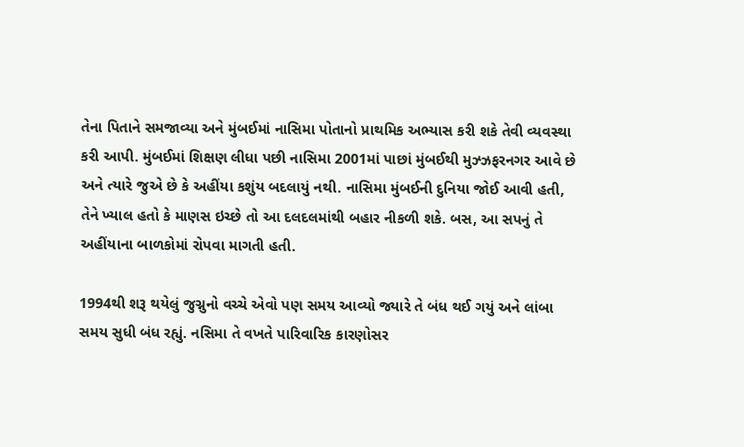તેના પિતાને સમજાવ્યા અને મુંબઈમાં નાસિમા પોતાનો પ્રાથમિક અભ્યાસ કરી શકે તેવી વ્યવસ્થા કરી આપી. મુંબઈમાં શિક્ષણ લીધા પછી નાસિમા 2001માં પાછાં મુંબઈથી મુઝ્ઝફરનગર આવે છે અને ત્યારે જુએ છે કે અહીંયા કશુંય બદલાયું નથી. નાસિમા મુંબઈની દુનિયા જોઈ આવી હતી, તેને ખ્યાલ હતો કે માણસ ઇચ્છે તો આ દલદલમાંથી બહાર નીકળી શકે. બસ, આ સપનું તે અહીંયાના બાળકોમાં રોપવા માગતી હતી.

1994થી શરૂ થયેલું જુગ્નુનો વચ્ચે એવો પણ સમય આવ્યો જ્યારે તે બંધ થઈ ગયું અને લાંબા સમય સુધી બંધ રહ્યું. નસિમા તે વખતે પારિવારિક કારણોસર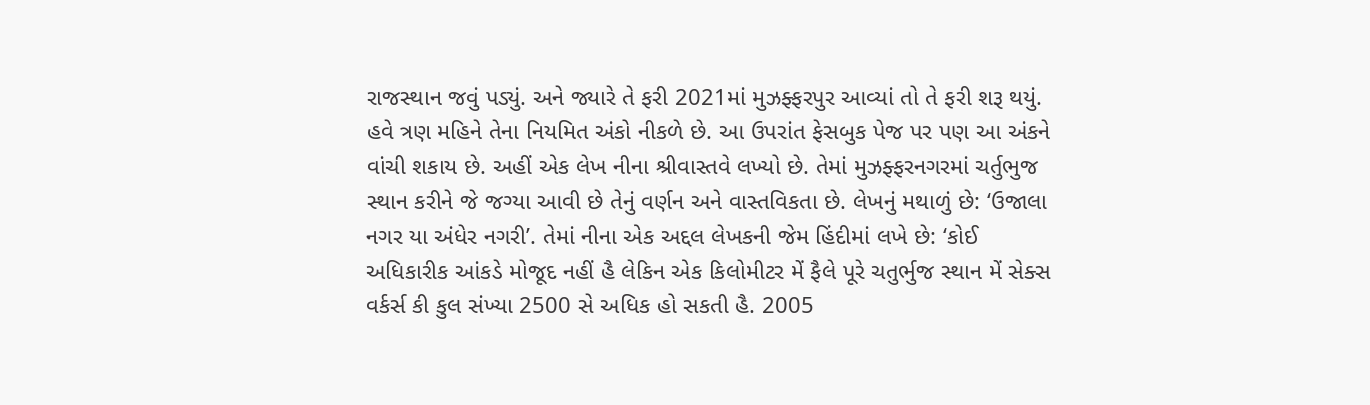રાજસ્થાન જવું પડ્યું. અને જ્યારે તે ફરી 2021માં મુઝફ્ફરપુર આવ્યાં તો તે ફરી શરૂ થયું. હવે ત્રણ મહિને તેના નિયમિત અંકો નીકળે છે. આ ઉપરાંત ફેસબુક પેજ પર પણ આ અંકને વાંચી શકાય છે. અહીં એક લેખ નીના શ્રીવાસ્તવે લખ્યો છે. તેમાં મુઝફ્ફરનગરમાં ચર્તુભુજ સ્થાન કરીને જે જગ્યા આવી છે તેનું વર્ણન અને વાસ્તવિકતા છે. લેખનું મથાળું છે: ‘ઉજાલા નગર યા અંધેર નગરી’. તેમાં નીના એક અદ્દલ લેખકની જેમ હિંદીમાં લખે છે: ‘કોઈ અધિકારીક આંકડે મોજૂદ નહીં હૈ લેકિન એક કિલોમીટર મેં ફૈલે પૂરે ચતુર્ભુજ સ્થાન મેં સેક્સ વર્કર્સ કી કુલ સંખ્યા 2500 સે અધિક હો સકતી હૈ. 2005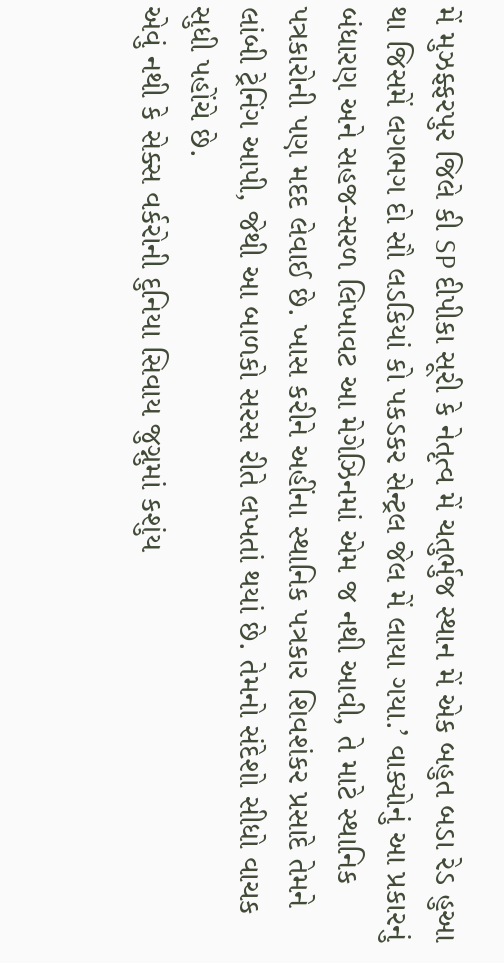મેં મુઝફ્ફરપુર જિલે કી SP દીપીકા સૂરી કે નેતૃત્વ મેં ચતુર્ભુજ સ્થાન મેં એક બહુત બડા રેડ હુઆ થા જિસમેં લગભગ દો સૌ લડકિયાં કો પકડકર સેન્ટ્રલ જેલ મેં લાયા ગયા.’ વાક્યોનું આ પ્રકારનું બંધારણ અને સહજ-સરળ લિખાવટ આ મેગેઝિનમાં એમ જ નથી આવી, તે માટે સ્થાનિક પત્રકારોની પણ મદદ લેવાઈ છે. ખાસ કરીને અહીંના સ્થાનિક પત્રકાર શિવશંકર પ્રસાદે તેમને લાંબી ટ્રેનિંગ આપી, જેથી આ બાળકો સરસ રીતે લખતાં થયાં છે. તેમનો સંદેશો સીધો વાચક સુધી પહોંચે છે.
એવું નથી કે સેક્સ વર્કરોની દુનિયા સિવાય જુગ્નુમાં કશુંય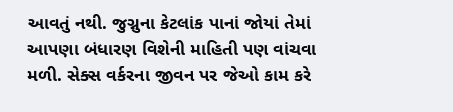આવતું નથી. જુગ્નુના કેટલાંક પાનાં જોયાં તેમાં આપણા બંધારણ વિશેની માહિતી પણ વાંચવા મળી. સેક્સ વર્કરના જીવન પર જેઓ કામ કરે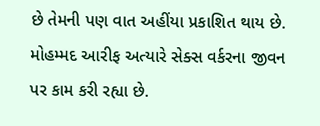છે તેમની પણ વાત અહીંયા પ્રકાશિત થાય છે. મોહમ્મદ આરીફ અત્યારે સેક્સ વર્કરના જીવન પર કામ કરી રહ્યા છે.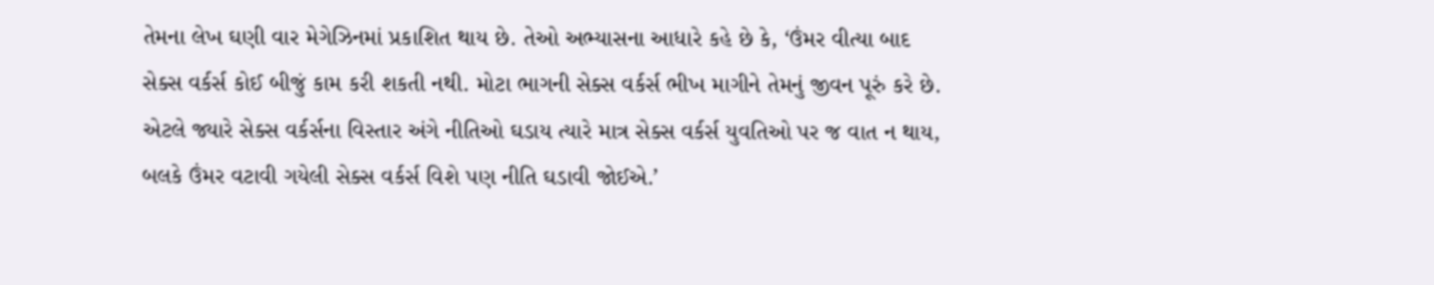તેમના લેખ ઘણી વાર મેગેઝિનમાં પ્રકાશિત થાય છે. તેઓ અભ્યાસના આધારે કહે છે કે, ‘ઉંમર વીત્યા બાદ સેક્સ વર્કર્સ કોઈ બીજું કામ કરી શકતી નથી. મોટા ભાગની સેક્સ વર્કર્સ ભીખ માગીને તેમનું જીવન પૂરું કરે છે. એટલે જ્યારે સેક્સ વર્કર્સના વિસ્તાર અંગે નીતિઓ ઘડાય ત્યારે માત્ર સેક્સ વર્કર્સ યુવતિઓ પર જ વાત ન થાય, બલકે ઉંમર વટાવી ગયેલી સેક્સ વર્કર્સ વિશે પણ નીતિ ઘડાવી જોઈએ.’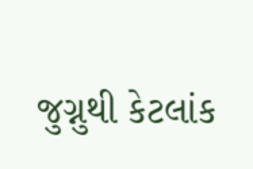જુગ્નુથી કેટલાંક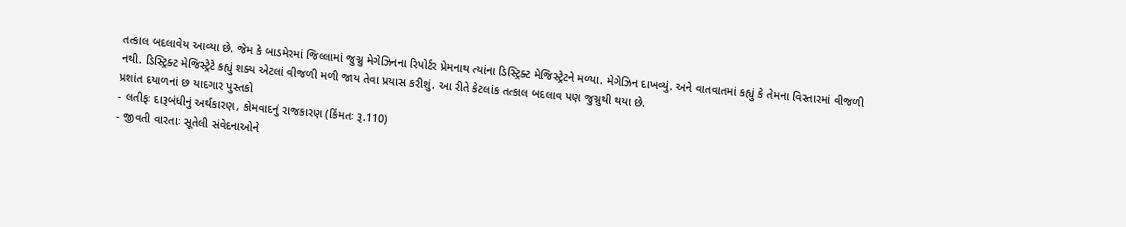તત્કાલ બદલાવેય આવ્યા છે. જેમ કે બાડમેરમાં જિલ્લામાં જુગ્નુ મેગેઝિનના રિપોર્ટર પ્રેમનાથ ત્યાંના ડિસ્ટ્રિક્ટ મેજિસ્ટ્રેટને મળ્યા. મેગેઝિન દાખવ્યું. અને વાતવાતમાં કહ્યું કે તેમના વિસ્તારમાં વીજળી નથી. ડિસ્ટ્રિક્ટ મેજિસ્ટ્રેટે કહ્યું શક્ય એટલાં વીજળી મળી જાય તેવા પ્રયાસ કરીશું. આ રીતે કેટલાંક તત્કાલ બદલાવ પણ જુગ્નુથી થયા છે.
પ્રશાંત દયાળનાં છ યાદગાર પુસ્તકો
- લતીફઃ દારૂબંધીનું અર્થકારણ, કોમવાદનું રાજકારણ (કિંમતઃ રૂ.110)
- જીવતી વારતાઃ સૂતેલી સંવેદનાઓને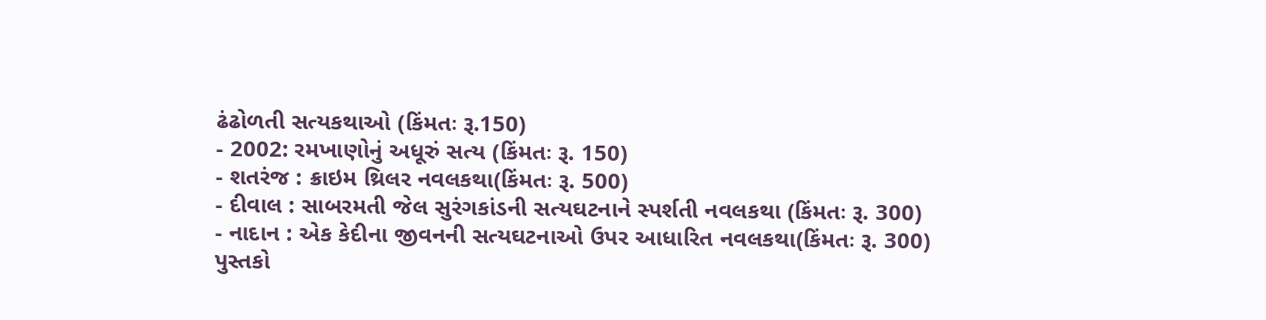ઢંઢોળતી સત્યકથાઓ (કિંમતઃ રૂ.150)
- 2002: રમખાણોનું અધૂરું સત્ય (કિંમતઃ રૂ. 150)
- શતરંજ : ક્રાઇમ થ્રિલર નવલકથા(કિંમતઃ રૂ. 500)
- દીવાલ : સાબરમતી જેલ સુરંગકાંડની સત્યઘટનાને સ્પર્શતી નવલકથા (કિંમતઃ રૂ. 300)
- નાદાન : એક કેદીના જીવનની સત્યઘટનાઓ ઉપર આધારિત નવલકથા(કિંમતઃ રૂ. 300)
પુસ્તકો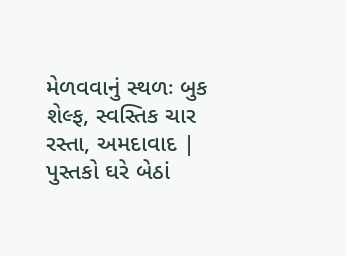મેળવવાનું સ્થળઃ બુક શેલ્ફ, સ્વસ્તિક ચાર રસ્તા, અમદાવાદ | પુસ્તકો ઘરે બેઠાં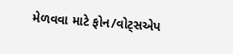મેળવવા માટે ફોન/વોટ્સએપ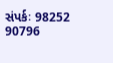સંપર્કઃ 98252 90796